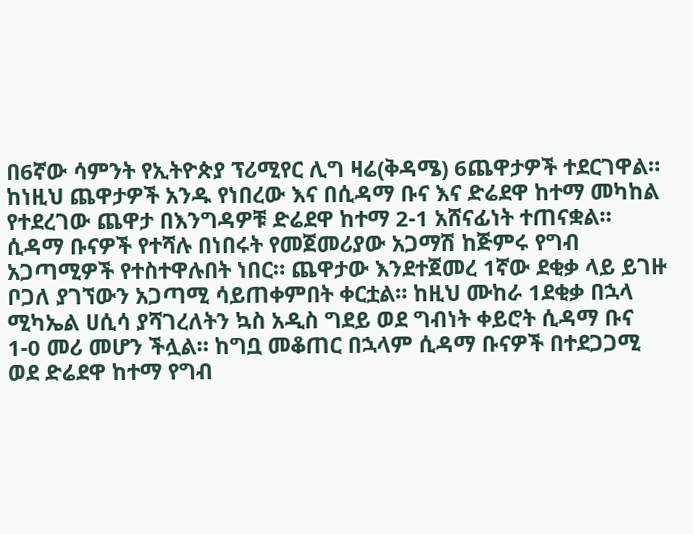በ6ኛው ሳምንት የኢትዮጵያ ፕሪሚየር ሊግ ዛሬ(ቅዳሜ) 6ጨዋታዎች ተደርገዋል። ከነዚህ ጨዋታዎች አንዱ የነበረው እና በሲዳማ ቡና እና ድሬደዋ ከተማ መካከል የተደረገው ጨዋታ በእንግዳዎቹ ድሬደዋ ከተማ 2-1 አሸናፊነት ተጠናቋል።
ሲዳማ ቡናዎች የተሻሉ በነበሩት የመጀመሪያው አጋማሽ ከጅምሩ የግብ አጋጣሚዎች የተስተዋሉበት ነበር። ጨዋታው እንደተጀመረ 1ኛው ደቂቃ ላይ ይገዙ ቦጋለ ያገኘውን አጋጣሚ ሳይጠቀምበት ቀርቷል። ከዚህ ሙከራ 1ደቂቃ በኋላ ሚካኤል ሀሲሳ ያሻገረለትን ኳስ አዲስ ግደይ ወደ ግብነት ቀይሮት ሲዳማ ቡና 1-0 መሪ መሆን ችሏል። ከግቧ መቆጠር በኋላም ሲዳማ ቡናዎች በተደጋጋሚ ወደ ድሬደዋ ከተማ የግብ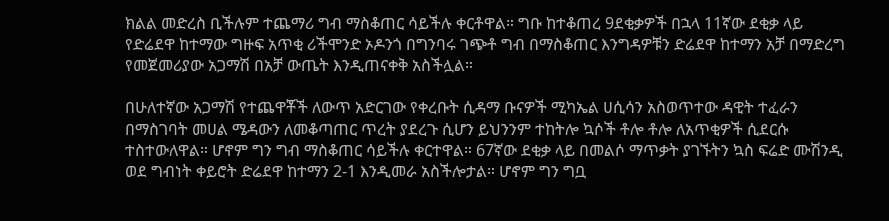ክልል መድረስ ቢችሉም ተጨማሪ ግብ ማስቆጠር ሳይችሉ ቀርቶዋል። ግቡ ከተቆጠረ 9ደቂቃዎች በኋላ 11ኛው ደቂቃ ላይ የድሬደዋ ከተማው ግዙፍ አጥቂ ሪችሞንድ ኦዶንጎ በግንባሩ ገጭቶ ግብ በማስቆጠር እንግዳዎቹን ድሬደዋ ከተማን አቻ በማድረግ የመጀመሪያው አጋማሽ በአቻ ውጤት እንዲጠናቀቅ አስችሏል።

በሁለተኛው አጋማሽ የተጨዋቾች ለውጥ አድርገው የቀረቡት ሲዳማ ቡናዎች ሚካኤል ሀሲሳን አስወጥተው ዳዊት ተፈራን በማስገባት መሀል ሜዳውን ለመቆጣጠር ጥረት ያደረጉ ሲሆን ይህንንም ተከትሎ ኳሶች ቶሎ ቶሎ ለአጥቂዎች ሲደርሱ ተስተውለዋል። ሆኖም ግን ግብ ማስቆጠር ሳይችሉ ቀርተዋል። 67ኛው ደቂቃ ላይ በመልሶ ማጥቃት ያገኙትን ኳስ ፍሬድ ሙሽንዲ ወደ ግብነት ቀይሮት ድሬደዋ ከተማን 2-1 እንዲመራ አስችሎታል። ሆኖም ግን ግቧ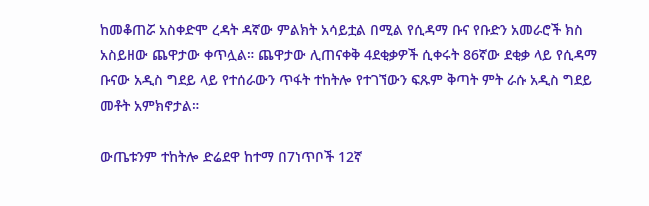ከመቆጠሯ አስቀድሞ ረዳት ዳኛው ምልክት አሳይቷል በሚል የሲዳማ ቡና የቡድን አመራሮች ክስ አስይዘው ጨዋታው ቀጥሏል። ጨዋታው ሊጠናቀቅ 4ደቂቃዎች ሲቀሩት 86ኛው ደቂቃ ላይ የሲዳማ ቡናው አዲስ ግደይ ላይ የተሰራውን ጥፋት ተከትሎ የተገኘውን ፍጹም ቅጣት ምት ራሱ አዲስ ግደይ መቶት አምክኖታል።

ውጤቱንም ተከትሎ ድሬደዋ ከተማ በ7ነጥቦች 12ኛ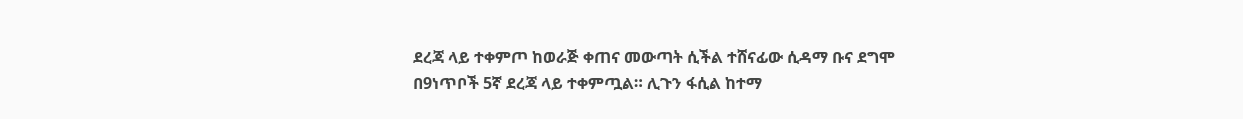ደረጃ ላይ ተቀምጦ ከወራጅ ቀጠና መውጣት ሲችል ተሸናፊው ሲዳማ ቡና ደግሞ በ9ነጥቦች 5ኛ ደረጃ ላይ ተቀምጧል። ሊጉን ፋሲል ከተማ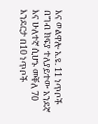እና ወልዋሎ አ.ዩ. 11 ነጥቦች በግብ ክፍያ ተለያይተው አንደኛ እና ሁለተኛ ሲሆኑ መቐለ 70 እንደርታ በ10 ነጥቦች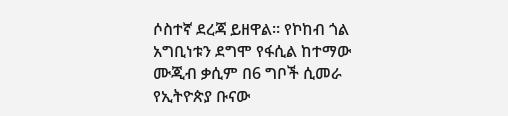ሶስተኛ ደረጃ ይዘዋል። የኮከብ ጎል አግቢነቱን ደግሞ የፋሲል ከተማው ሙጂብ ቃሲም በ6 ግቦች ሲመራ የኢትዮጵያ ቡናው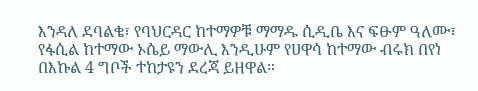እንዳለ ደባልቄ፣ የባህርዳር ከተማዎቹ ማማዱ ሲዲቤ እና ፍፁም ዓለሙ፣ የፋሲል ከተማው ኦሴይ ማውሊ እንዲሁም የሀዋሳ ከተማው ብሩክ በየነ በእኩል 4 ግቦች ተከታዩን ደረጃ ይዘዋል።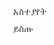አስተያየት ይስጡ